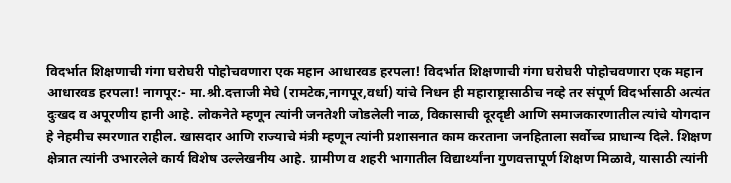विदर्भात शिक्षणाची गंगा घरोघरी पोहोचवणारा एक महान आधारवड हरपला! विदर्भात शिक्षणाची गंगा घरोघरी पोहोचवणारा एक महान आधारवड हरपला! नागपूर:- मा.श्री.दत्ताजी मेघे (रामटेक,नागपूर,वर्धा) यांचे निधन ही महाराष्ट्रासाठीच नव्हे तर संपूर्ण विदर्भासाठी अत्यंत दुःखद व अपूरणीय हानी आहे. लोकनेते म्हणून त्यांनी जनतेशी जोडलेली नाळ, विकासाची दूरदृष्टी आणि समाजकारणातील त्यांचे योगदान हे नेहमीच स्मरणात राहील. खासदार आणि राज्याचे मंत्री म्हणून त्यांनी प्रशासनात काम करताना जनहिताला सर्वोच्च प्राधान्य दिले. शिक्षण क्षेत्रात त्यांनी उभारलेले कार्य विशेष उल्लेखनीय आहे. ग्रामीण व शहरी भागातील विद्यार्थ्यांना गुणवत्तापूर्ण शिक्षण मिळावे, यासाठी त्यांनी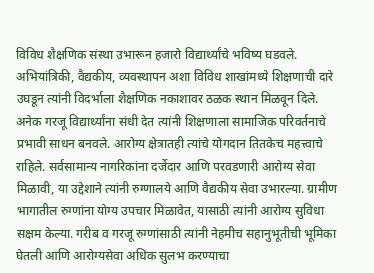विविध शैक्षणिक संस्था उभारून हजारो विद्यार्थ्यांचे भविष्य घडवले. अभियांत्रिकी, वैद्यकीय, व्यवस्थापन अशा विविध शाखांमध्ये शिक्षणाची दारे उघडून त्यांनी विदर्भाला शैक्षणिक नकाशावर ठळक स्थान मिळवून दिले. अनेक गरजू विद्यार्थ्यांना संधी देत त्यांनी शिक्षणाला सामाजिक परिवर्तनाचे प्रभावी साधन बनवले. आरोग्य क्षेत्रातही त्यांचे योगदान तितकेच महत्त्वाचे राहिले. सर्वसामान्य नागरिकांना दर्जेदार आणि परवडणारी आरोग्य सेवा मिळावी, या उद्देशाने त्यांनी रुग्णालये आणि वैद्यकीय सेवा उभारल्या. ग्रामीण भागातील रुग्णांना योग्य उपचार मिळावेत, यासाठी त्यांनी आरोग्य सुविधा सक्षम केल्या. गरीब व गरजू रुग्णांसाठी त्यांनी नेहमीच सहानुभूतीची भूमिका घेतली आणि आरोग्यसेवा अधिक सुलभ करण्याचा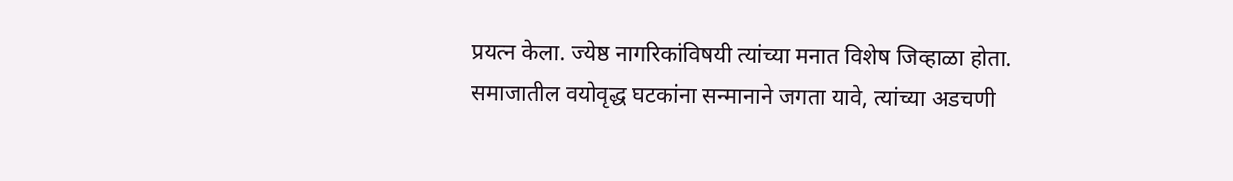प्रयत्न केला. ज्येष्ठ नागरिकांविषयी त्यांच्या मनात विशेष जिव्हाळा होता. समाजातील वयोवृद्ध घटकांना सन्मानाने जगता यावे, त्यांच्या अडचणी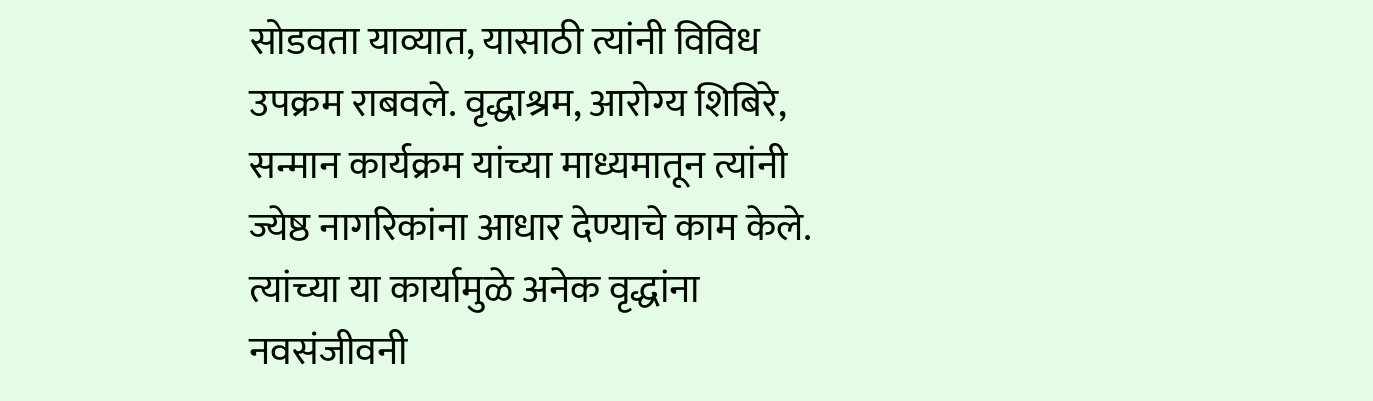सोडवता याव्यात, यासाठी त्यांनी विविध उपक्रम राबवले. वृद्धाश्रम, आरोग्य शिबिरे, सन्मान कार्यक्रम यांच्या माध्यमातून त्यांनी ज्येष्ठ नागरिकांना आधार देण्याचे काम केले. त्यांच्या या कार्यामुळे अनेक वृद्धांना नवसंजीवनी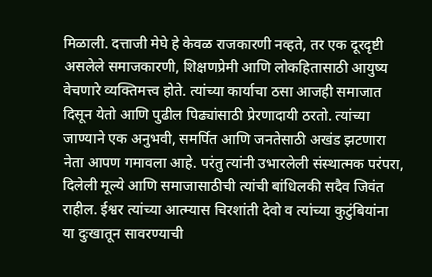मिळाली. दत्ताजी मेघे हे केवळ राजकारणी नव्हते, तर एक दूरदृष्टी असलेले समाजकारणी, शिक्षणप्रेमी आणि लोकहितासाठी आयुष्य वेचणारे व्यक्तिमत्त्व होते. त्यांच्या कार्याचा ठसा आजही समाजात दिसून येतो आणि पुढील पिढ्यांसाठी प्रेरणादायी ठरतो. त्यांच्या जाण्याने एक अनुभवी, समर्पित आणि जनतेसाठी अखंड झटणारा नेता आपण गमावला आहे. परंतु त्यांनी उभारलेली संस्थात्मक परंपरा, दिलेली मूल्ये आणि समाजासाठीची त्यांची बांधिलकी सदैव जिवंत राहील. ईश्वर त्यांच्या आत्म्यास चिरशांती देवो व त्यांच्या कुटुंबियांना या दुःखातून सावरण्याची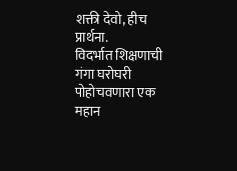शक्ती देवो, हीच प्रार्थना.
विदर्भात शिक्षणाची गंगा घरोघरी पोहोचवणारा एक महान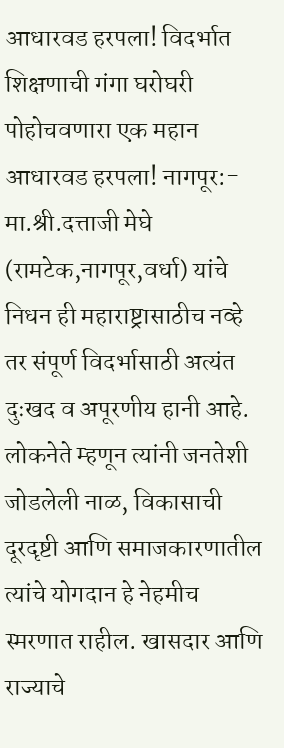आधारवड हरपला! विदर्भात शिक्षणाची गंगा घरोघरी पोहोचवणारा एक महान आधारवड हरपला! नागपूर:- मा.श्री.दत्ताजी मेघे (रामटेक,नागपूर,वर्धा) यांचे निधन ही महाराष्ट्रासाठीच नव्हे तर संपूर्ण विदर्भासाठी अत्यंत दुःखद व अपूरणीय हानी आहे. लोकनेते म्हणून त्यांनी जनतेशी जोडलेली नाळ, विकासाची दूरदृष्टी आणि समाजकारणातील त्यांचे योगदान हे नेहमीच स्मरणात राहील. खासदार आणि राज्याचे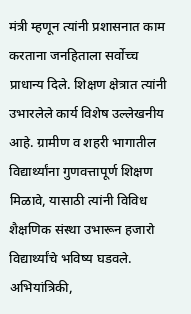मंत्री म्हणून त्यांनी प्रशासनात काम करताना जनहिताला सर्वोच्च प्राधान्य दिले. शिक्षण क्षेत्रात त्यांनी उभारलेले कार्य विशेष उल्लेखनीय आहे. ग्रामीण व शहरी भागातील विद्यार्थ्यांना गुणवत्तापूर्ण शिक्षण मिळावे, यासाठी त्यांनी विविध शैक्षणिक संस्था उभारून हजारो विद्यार्थ्यांचे भविष्य घडवले. अभियांत्रिकी,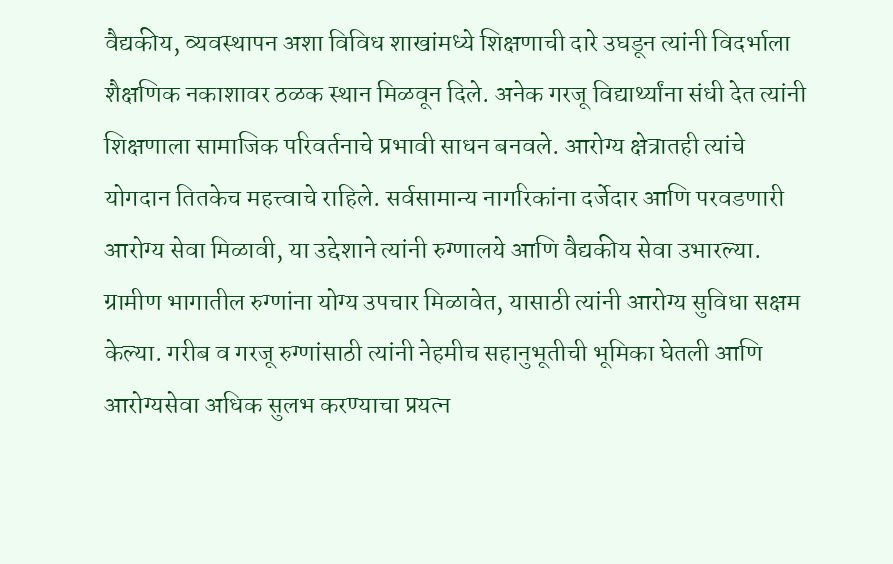वैद्यकीय, व्यवस्थापन अशा विविध शाखांमध्ये शिक्षणाची दारे उघडून त्यांनी विदर्भाला शैक्षणिक नकाशावर ठळक स्थान मिळवून दिले. अनेक गरजू विद्यार्थ्यांना संधी देत त्यांनी शिक्षणाला सामाजिक परिवर्तनाचे प्रभावी साधन बनवले. आरोग्य क्षेत्रातही त्यांचे योगदान तितकेच महत्त्वाचे राहिले. सर्वसामान्य नागरिकांना दर्जेदार आणि परवडणारी आरोग्य सेवा मिळावी, या उद्देशाने त्यांनी रुग्णालये आणि वैद्यकीय सेवा उभारल्या. ग्रामीण भागातील रुग्णांना योग्य उपचार मिळावेत, यासाठी त्यांनी आरोग्य सुविधा सक्षम केल्या. गरीब व गरजू रुग्णांसाठी त्यांनी नेहमीच सहानुभूतीची भूमिका घेतली आणि आरोग्यसेवा अधिक सुलभ करण्याचा प्रयत्न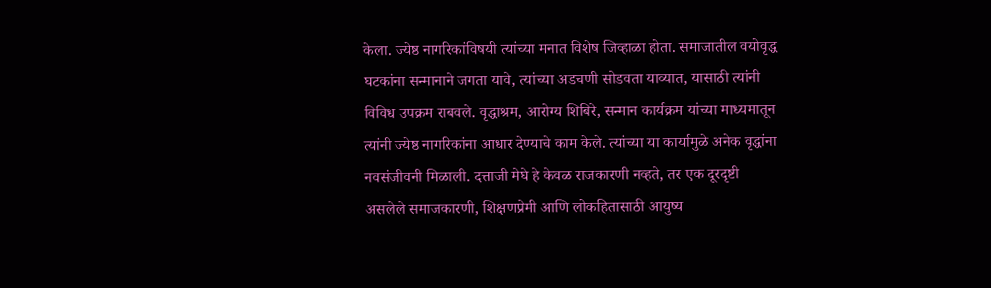केला. ज्येष्ठ नागरिकांविषयी त्यांच्या मनात विशेष जिव्हाळा होता. समाजातील वयोवृद्ध घटकांना सन्मानाने जगता यावे, त्यांच्या अडचणी सोडवता याव्यात, यासाठी त्यांनी विविध उपक्रम राबवले. वृद्धाश्रम, आरोग्य शिबिरे, सन्मान कार्यक्रम यांच्या माध्यमातून त्यांनी ज्येष्ठ नागरिकांना आधार देण्याचे काम केले. त्यांच्या या कार्यामुळे अनेक वृद्धांना नवसंजीवनी मिळाली. दत्ताजी मेघे हे केवळ राजकारणी नव्हते, तर एक दूरदृष्टी असलेले समाजकारणी, शिक्षणप्रेमी आणि लोकहितासाठी आयुष्य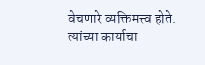वेचणारे व्यक्तिमत्त्व होते. त्यांच्या कार्याचा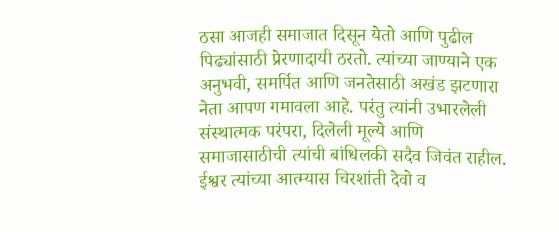ठसा आजही समाजात दिसून येतो आणि पुढील पिढ्यांसाठी प्रेरणादायी ठरतो. त्यांच्या जाण्याने एक अनुभवी, समर्पित आणि जनतेसाठी अखंड झटणारा नेता आपण गमावला आहे. परंतु त्यांनी उभारलेली संस्थात्मक परंपरा, दिलेली मूल्ये आणि समाजासाठीची त्यांची बांधिलकी सदैव जिवंत राहील. ईश्वर त्यांच्या आत्म्यास चिरशांती देवो व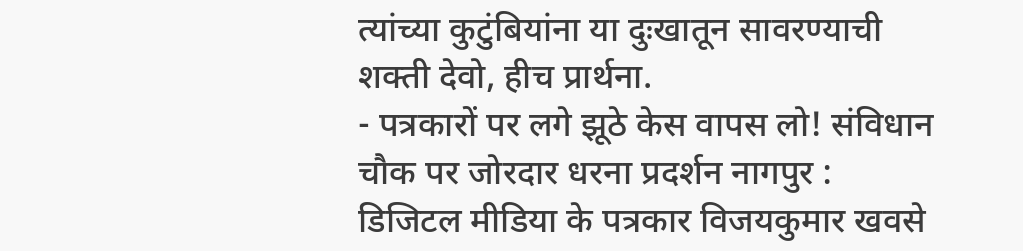त्यांच्या कुटुंबियांना या दुःखातून सावरण्याची शक्ती देवो, हीच प्रार्थना.
- पत्रकारों पर लगे झूठे केस वापस लो! संविधान चौक पर जोरदार धरना प्रदर्शन नागपुर : डिजिटल मीडिया के पत्रकार विजयकुमार खवसे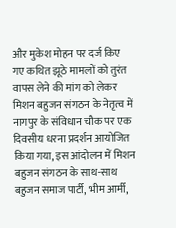और मुकेश मोहन पर दर्ज किए गए कथित झूठे मामलों को तुरंत वापस लेने की मांग को लेकर मिशन बहुजन संगठन के नेतृत्व में नागपुर के संविधान चौक पर एक दिवसीय धरना प्रदर्शन आयोजित किया गया, इस आंदोलन में मिशन बहुजन संगठन के साथ-साथ बहुजन समाज पार्टी, भीम आर्मी,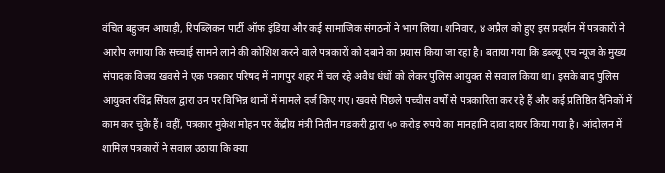वंचित बहुजन आघाड़ी, रिपब्लिकन पार्टी ऑफ इंडिया और कई सामाजिक संगठनों ने भाग लिया। शनिवार, ४ अप्रैल को हुए इस प्रदर्शन में पत्रकारों ने आरोप लगाया कि सच्चाई सामने लाने की कोशिश करने वाले पत्रकारों को दबाने का प्रयास किया जा रहा है। बताया गया कि डब्ल्यू एच न्यूज के मुख्य संपादक विजय खवसे ने एक पत्रकार परिषद में नागपुर शहर में चल रहे अवैध धंधों को लेकर पुलिस आयुक्त से सवाल किया था। इसके बाद पुलिस आयुक्त रविंद्र सिंघल द्वारा उन पर विभिन्न थानों में मामले दर्ज किए गए। खवसे पिछले पच्चीस वर्षों से पत्रकारिता कर रहे हैं और कई प्रतिष्ठित दैनिकों में काम कर चुके हैं। वहीं, पत्रकार मुकेश मोहन पर केंद्रीय मंत्री नितीन गडकरी द्वारा ५० करोड़ रुपये का मानहानि दावा दायर किया गया है। आंदोलन में शामिल पत्रकारों ने सवाल उठाया कि क्या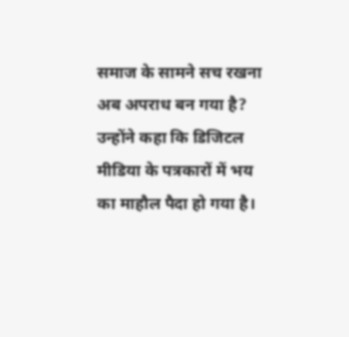समाज के सामने सच रखना अब अपराध बन गया है? उन्होंने कहा कि डिजिटल मीडिया के पत्रकारों में भय का माहौल पैदा हो गया है।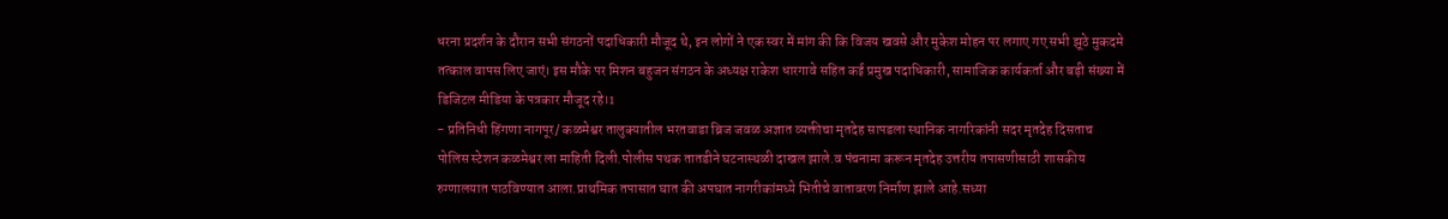धरना प्रदर्शन के दौरान सभी संगठनों पदाधिकारी मौजूद थे, इन लोगों ने एक स्वर में मांग की कि विजय खवसे और मुकेश मोहन पर लगाए गए सभी झूठे मुकदमे तत्काल वापस लिए जाएं। इस मौके पर मिशन बहुजन संगठन के अध्यक्ष राकेश धारगावे सहित कई प्रमुख पदाधिकारी, सामाजिक कार्यकर्ता और बड़ी संख्या में डिजिटल मीडिया के पत्रकार मौजूद रहे।1
- प्रतिनिधी हिंगणा नागपूर/ कळमेश्वर तालुक्यातील भरतवाडा ब्रिज जवळ अज्ञात व्यक्तीचा मृतदेह सापडला स्थानिक नागरिकांनी सदर मृतदेह दिसताच पोलिस स्टेशन कळमेश्वर ला माहिती दिली.पोलीस पथक तातडीने घटनास्थळी दाखल झाले.व पंचनामा करून मृतदेह उत्तरीय तपासणीसाठी शासकीय रुग्णालयात पाठविण्यात आला.प्राथमिक तपासात घात की अपघात नागरीकांमध्ये भितीचे वातावरण निर्माण झाले आहे.सध्या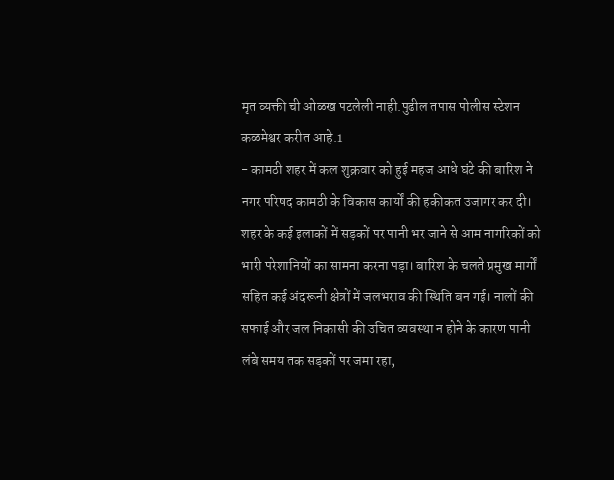मृत व्यक्ती ची ओळख पटलेली नाही.पुढील तपास पोलीस स्टेशन कळमेश्वर करीत आहे.1
- कामठी शहर में कल शुक्रवार को हुई महज आधे घंटे की बारिश ने नगर परिषद कामठी के विकास कार्यों की हकीकत उजागर कर दी। शहर के कई इलाकों में सड़कों पर पानी भर जाने से आम नागरिकों को भारी परेशानियों का सामना करना पड़ा। बारिश के चलते प्रमुख मार्गों सहित कई अंदरूनी क्षेत्रों में जलभराव की स्थिति बन गई। नालों की सफाई और जल निकासी की उचित व्यवस्था न होने के कारण पानी लंबे समय तक सड़कों पर जमा रहा,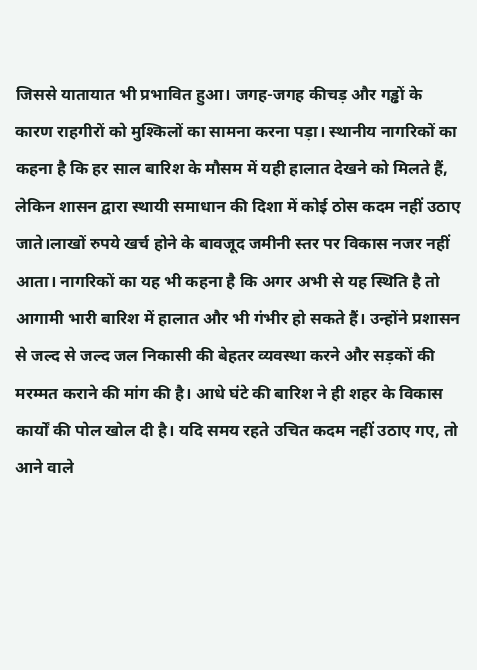जिससे यातायात भी प्रभावित हुआ। जगह-जगह कीचड़ और गड्ढों के कारण राहगीरों को मुश्किलों का सामना करना पड़ा। स्थानीय नागरिकों का कहना है कि हर साल बारिश के मौसम में यही हालात देखने को मिलते हैं, लेकिन शासन द्वारा स्थायी समाधान की दिशा में कोई ठोस कदम नहीं उठाए जाते।लाखों रुपये खर्च होने के बावजूद जमीनी स्तर पर विकास नजर नहीं आता। नागरिकों का यह भी कहना है कि अगर अभी से यह स्थिति है तो आगामी भारी बारिश में हालात और भी गंभीर हो सकते हैं। उन्होंने प्रशासन से जल्द से जल्द जल निकासी की बेहतर व्यवस्था करने और सड़कों की मरम्मत कराने की मांग की है। आधे घंटे की बारिश ने ही शहर के विकास कार्यों की पोल खोल दी है। यदि समय रहते उचित कदम नहीं उठाए गए, तो आने वाले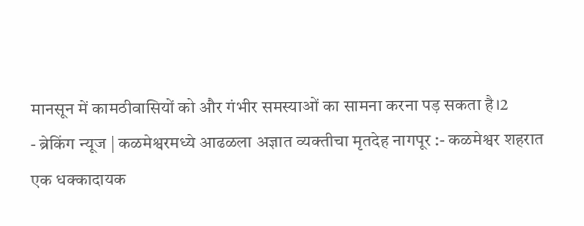मानसून में कामठीवासियों को और गंभीर समस्याओं का सामना करना पड़ सकता है।2
- ब्रेकिंग न्यूज | कळमेश्वरमध्ये आढळला अज्ञात व्यक्तीचा मृतदेह नागपूर :- कळमेश्वर शहरात एक धक्कादायक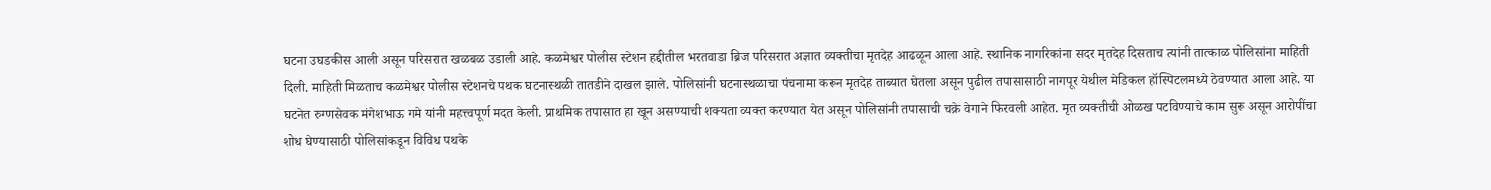घटना उघडकीस आली असून परिसरात खळबळ उडाली आहे. कळमेश्वर पोलीस स्टेशन हद्दीतील भरतवाडा ब्रिज परिसरात अज्ञात व्यक्तीचा मृतदेह आढळून आला आहे. स्थानिक नागरिकांना सदर मृतदेह दिसताच त्यांनी तात्काळ पोलिसांना माहिती दिली. माहिती मिळताच कळमेश्वर पोलीस स्टेशनचे पथक घटनास्थळी तातडीने दाखल झाले. पोलिसांनी घटनास्थळाचा पंचनामा करून मृतदेह ताब्यात घेतला असून पुढील तपासासाठी नागपूर येथील मेडिकल हॉस्पिटलमध्ये ठेवण्यात आला आहे. या घटनेत रुग्णसेवक मंगेशभाऊ गमे यांनी महत्त्वपूर्ण मदत केली. प्राथमिक तपासात हा खून असण्याची शक्यता व्यक्त करण्यात येत असून पोलिसांनी तपासाची चक्रे वेगाने फिरवली आहेत. मृत व्यक्तीची ओळख पटविण्याचे काम सुरू असून आरोपींचा शोध घेण्यासाठी पोलिसांकडून विविध पथके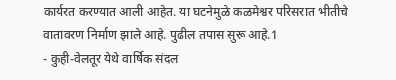कार्यरत करण्यात आली आहेत. या घटनेमुळे कळमेश्वर परिसरात भीतीचे वातावरण निर्माण झाले आहे. पुढील तपास सुरू आहे.1
- कुही-वेलतूर येथे वार्षिक संदल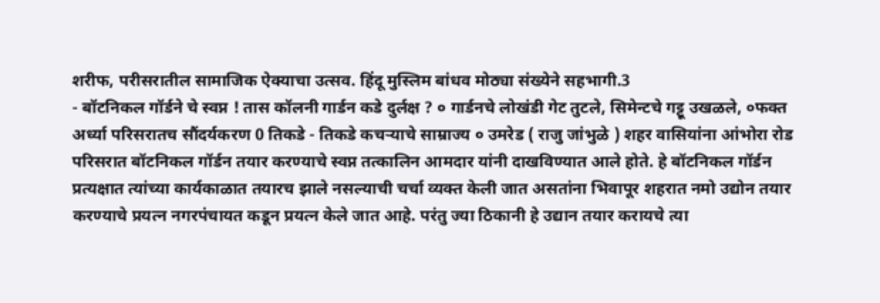शरीफ, परीसरातील सामाजिक ऐक्याचा उत्सव. हिंदू मुस्लिम बांधव मोठ्या संख्येने सहभागी.3
- बॉटनिकल गॉर्डने चे स्वप्न ! तास कॉलनी गार्डन कडे दुर्लक्ष ? ० गार्डनचे लोखंडी गेट तुटले, सिमेन्टचे गट्टू उखळले, ०फक्त अर्ध्या परिसरातच सौंदर्यकरण 0 तिकडे - तिकडे कचऱ्याचे साम्राज्य ० उमरेड ( राजु जांभुळे ) शहर वासियांना आंभोरा रोड परिसरात बॉटनिकल गॉर्डन तयार करण्याचे स्वप्न तत्कालिन आमदार यांनी दाखविण्यात आले होते. हे बॉटनिकल गॉर्डन प्रत्यक्षात त्यांच्या कार्यकाळात तयारच झाले नसल्याची चर्चा व्यक्त केली जात असतांना भिवापूर शहरात नमो उद्योन तयार करण्याचे प्रयत्न नगरपंचायत कडून प्रयत्न केले जात आहे. परंतु ज्या ठिकानी हे उद्यान तयार करायचे त्या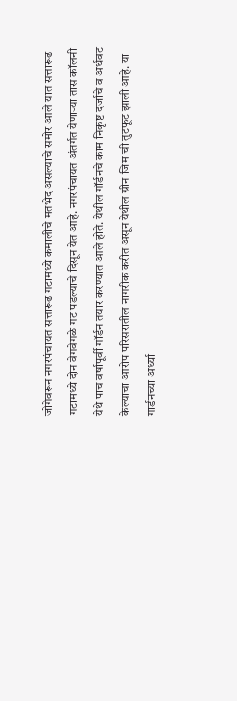जोगेवरून नगरपंचायत सत्तारूढ गटामध्ये कमालीचे मतभेद असल्याचे समोर आले यात सत्तारूढ गटामध्ये दोन वेगवेगळे गट पडल्याचे दिसून येत आहे. नगरपंचायत अंतर्गत येणाऱ्या तास कॉलनी येथे पाच वर्षापूर्वी गॉर्डन तयार करण्यात आले होते. येथील गॉर्डनचे काम निकृष्ट दर्जाचे व अर्धवट केल्याचा आरोप परिसरातील नागरीक करीत असून येथील ग्रीन जिम ची तुटफूट झाली आहे. या गार्डनच्या अर्ध्या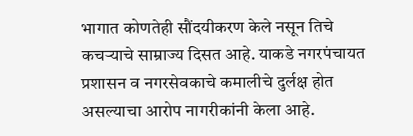भागात कोणतेही सौंदयीकरण केले नसून तिचे कचऱ्याचे साम्राज्य दिसत आहे. याकडे नगरपंचायत प्रशासन व नगरसेवकाचे कमालीचे दुर्लक्ष होत असल्याचा आरोप नागरीकांनी केला आहे.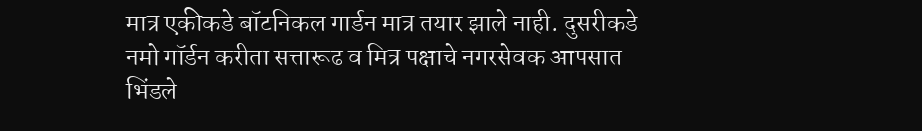मात्र एकीकडे बॉटनिकल गार्डन मात्र तयार झाले नाही. दुसरीकडे नमो गॉर्डन करीता सत्तारूढ व मित्र पक्षाचे नगरसेवक आपसात भिंडले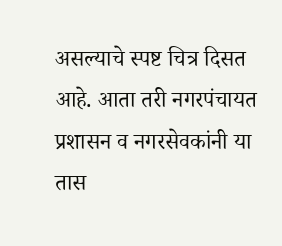असल्याचे स्पष्ट चित्र दिसत आहे. आता तरी नगरपंचायत प्रशासन व नगरसेवकांनी या तास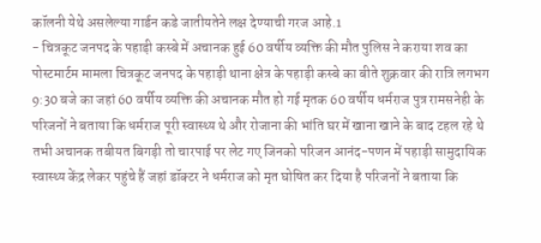कॉलनी येथे असलेल्या गार्डन कडे जातीयतेने लक्ष देण्याची गरज आहे.1
- चित्रकूट जनपद के पहाड़ी कस्बे में अचानक हुई 60 वर्षीय व्यक्ति की मौत पुलिस ने कराया शव का पोस्टमार्टम मामला चित्रकूट जनपद के पहाड़ी थाना क्षेत्र के पहाड़ी कस्बे का बीते शुक्रवार की रात्रि लगभग 9:30 बजे का जहां 60 वर्षीय व्यक्ति की अचानक मौत हो गई मृतक 60 वर्षीय धर्मराज पुत्र रामसनेही के परिजनों ने बताया कि धर्मराज पूरी स्वास्थ्य थे और रोजाना की भांति घर में खाना खाने के बाद टहल रहे थे तभी अचानक तबीयत बिगड़ी तो चारपाई पर लेट गए जिनको परिजन आनंद-पणन में पहाड़ी सामुदायिक स्वास्थ्य केंद्र लेकर पहुंचे हैं जहां डॉक्टर ने धर्मराज को मृत घोषित कर दिया है परिजनों ने बताया कि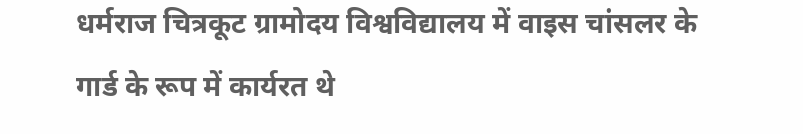धर्मराज चित्रकूट ग्रामोदय विश्वविद्यालय में वाइस चांसलर के गार्ड के रूप में कार्यरत थे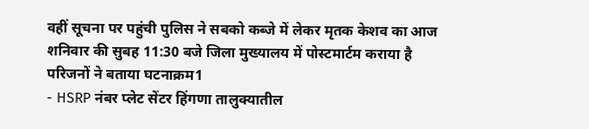वहीं सूचना पर पहुंची पुलिस ने सबको कब्जे में लेकर मृतक केशव का आज शनिवार की सुबह 11:30 बजे जिला मुख्यालय में पोस्टमार्टम कराया है परिजनों ने बताया घटनाक्रम1
- HSRP नंबर प्लेट सेंटर हिंगणा तालुक्यातील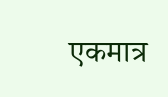एकमात्र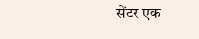सेंटर एक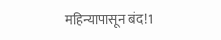महिन्यापासून बंद!1